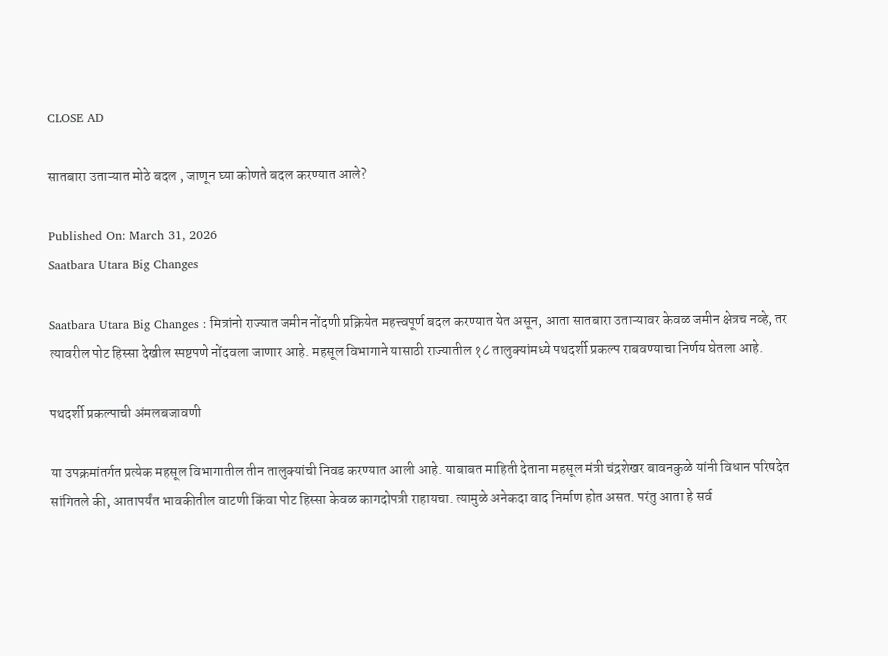CLOSE AD

सातबारा उताऱ्यात मोठे बदल , जाणून घ्या कोणते बदल करण्यात आले?

Published On: March 31, 2026
Saatbara Utara Big Changes

Saatbara Utara Big Changes : मित्रांनो राज्यात जमीन नोंदणी प्रक्रियेत महत्त्वपूर्ण बदल करण्यात येत असून, आता सातबारा उताऱ्यावर केवळ जमीन क्षेत्रच नव्हे, तर त्यावरील पोट हिस्सा देखील स्पष्टपणे नोंदवला जाणार आहे. महसूल विभागाने यासाठी राज्यातील १८ तालुक्यांमध्ये पथदर्शी प्रकल्प राबवण्याचा निर्णय घेतला आहे.

पथदर्शी प्रकल्पाची अंमलबजावणी

या उपक्रमांतर्गत प्रत्येक महसूल विभागातील तीन तालुक्यांची निवड करण्यात आली आहे. याबाबत माहिती देताना महसूल मंत्री चंद्रशेखर बावनकुळे यांनी विधान परिषदेत सांगितले की, आतापर्यंत भावकीतील वाटणी किंवा पोट हिस्सा केवळ कागदोपत्री राहायचा. त्यामुळे अनेकदा वाद निर्माण होत असत. परंतु आता हे सर्व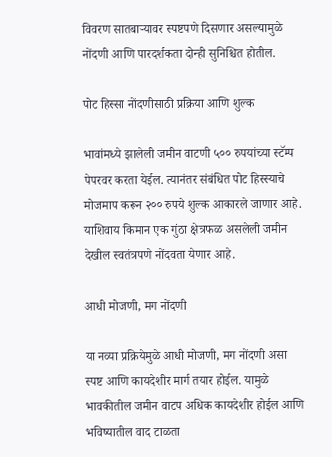विवरण सातबाऱ्यावर स्पष्टपणे दिसणार असल्यामुळे नोंदणी आणि पारदर्शकता दोन्ही सुनिश्चित होतील.

पोट हिस्सा नोंदणीसाठी प्रक्रिया आणि शुल्क

भावांमध्ये झालेली जमीन वाटणी ५०० रुपयांच्या स्टॅम्प पेपरवर करता येईल. त्यानंतर संबंधित पोट हिस्स्याचे मोजमाप करून २०० रुपये शुल्क आकारले जाणार आहे. याशिवाय किमान एक गुंठा क्षेत्रफळ असलेली जमीन देखील स्वतंत्रपणे नोंदवता येणार आहे.

आधी मोजणी, मग नोंदणी

या नव्या प्रक्रियेमुळे आधी मोजणी, मग नोंदणी असा स्पष्ट आणि कायदेशीर मार्ग तयार होईल. यामुळे भावकीतील जमीन वाटप अधिक कायदेशीर होईल आणि भविष्यातील वाद टाळता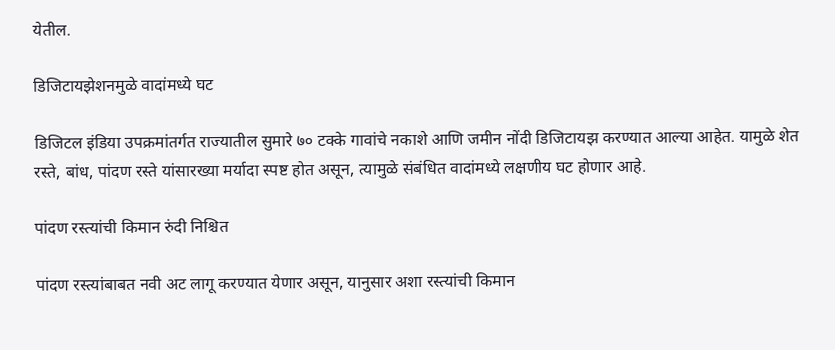येतील.

डिजिटायझेशनमुळे वादांमध्ये घट

डिजिटल इंडिया उपक्रमांतर्गत राज्यातील सुमारे ७० टक्के गावांचे नकाशे आणि जमीन नोंदी डिजिटायझ करण्यात आल्या आहेत. यामुळे शेत रस्ते, बांध, पांदण रस्ते यांसारख्या मर्यादा स्पष्ट होत असून, त्यामुळे संबंधित वादांमध्ये लक्षणीय घट होणार आहे.

पांदण रस्त्यांची किमान रुंदी निश्चित

पांदण रस्त्यांबाबत नवी अट लागू करण्यात येणार असून, यानुसार अशा रस्त्यांची किमान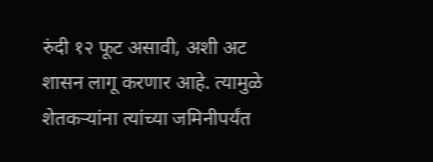रुंदी १२ फूट असावी, अशी अट शासन लागू करणार आहे. त्यामुळे शेतकऱ्यांना त्यांच्या जमिनीपर्यंत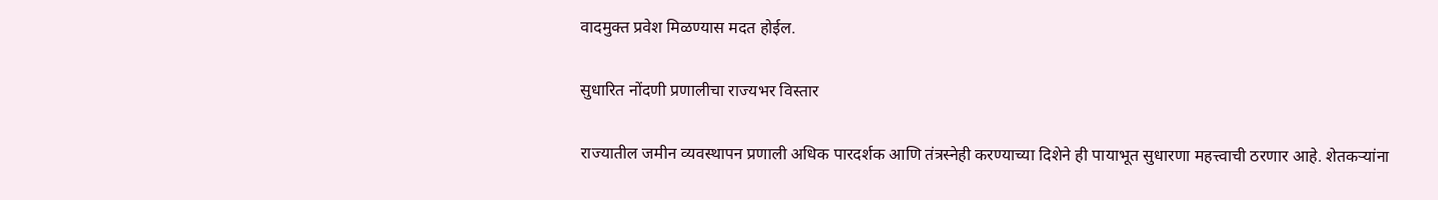वादमुक्त प्रवेश मिळण्यास मदत होईल.

सुधारित नोंदणी प्रणालीचा राज्यभर विस्तार

राज्यातील जमीन व्यवस्थापन प्रणाली अधिक पारदर्शक आणि तंत्रस्नेही करण्याच्या दिशेने ही पायाभूत सुधारणा महत्त्वाची ठरणार आहे. शेतकऱ्यांना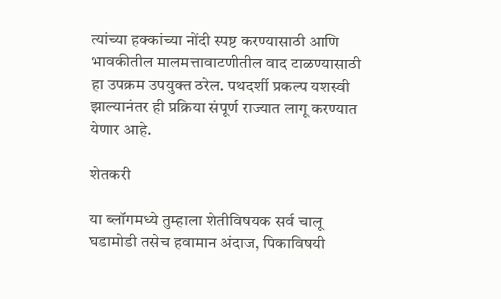त्यांच्या हक्कांच्या नोंदी स्पष्ट करण्यासाठी आणि भावकीतील मालमत्तावाटणीतील वाद टाळण्यासाठी हा उपक्रम उपयुक्त ठरेल. पथदर्शी प्रकल्प यशस्वी झाल्यानंतर ही प्रक्रिया संपूर्ण राज्यात लागू करण्यात येणार आहे.

शेतकरी

या ब्लॉगमध्ये तुम्हाला शेतीविषयक सर्व चालू घडामोडी तसेच हवामान अंदाज, पिकाविषयी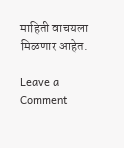माहिती वाचयला मिळणार आहेत.

Leave a Comment